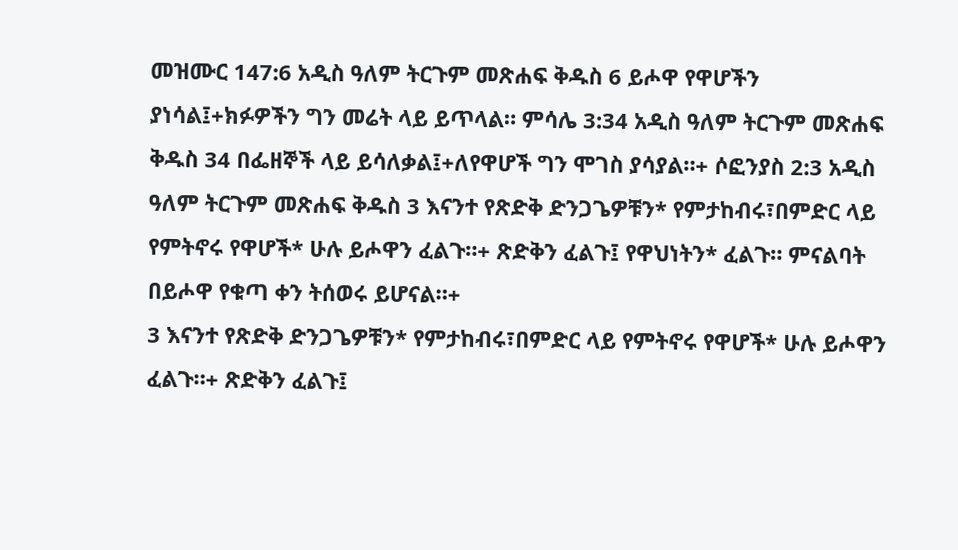መዝሙር 147:6 አዲስ ዓለም ትርጉም መጽሐፍ ቅዱስ 6 ይሖዋ የዋሆችን ያነሳል፤+ክፉዎችን ግን መሬት ላይ ይጥላል። ምሳሌ 3:34 አዲስ ዓለም ትርጉም መጽሐፍ ቅዱስ 34 በፌዘኞች ላይ ይሳለቃል፤+ለየዋሆች ግን ሞገስ ያሳያል።+ ሶፎንያስ 2:3 አዲስ ዓለም ትርጉም መጽሐፍ ቅዱስ 3 እናንተ የጽድቅ ድንጋጌዎቹን* የምታከብሩ፣በምድር ላይ የምትኖሩ የዋሆች* ሁሉ ይሖዋን ፈልጉ።+ ጽድቅን ፈልጉ፤ የዋህነትን* ፈልጉ። ምናልባት በይሖዋ የቁጣ ቀን ትሰወሩ ይሆናል።+
3 እናንተ የጽድቅ ድንጋጌዎቹን* የምታከብሩ፣በምድር ላይ የምትኖሩ የዋሆች* ሁሉ ይሖዋን ፈልጉ።+ ጽድቅን ፈልጉ፤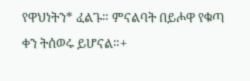የዋህነትን* ፈልጉ። ምናልባት በይሖዋ የቁጣ ቀን ትሰወሩ ይሆናል።+